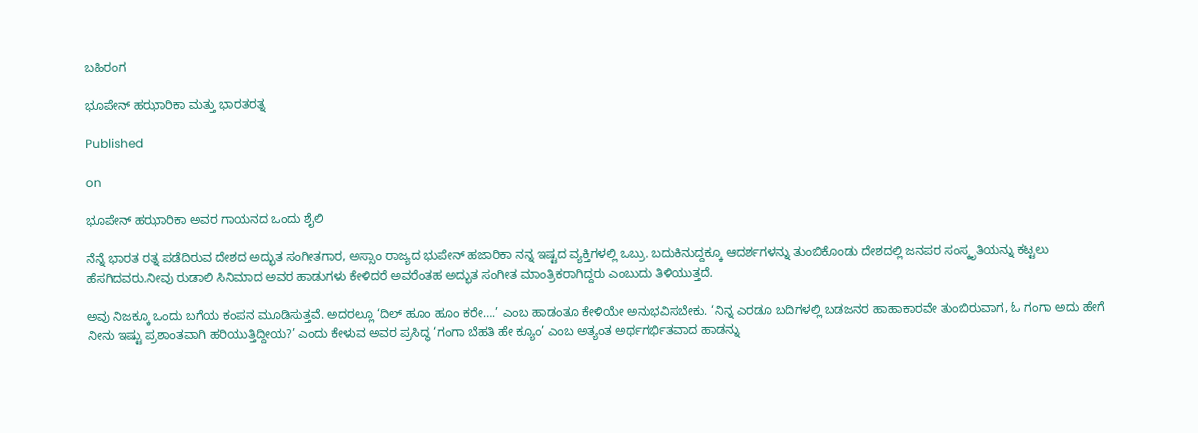ಬಹಿರಂಗ

ಭೂಪೇನ್ ಹಝಾರಿಕಾ ಮತ್ತು ಭಾರತರತ್ನ

Published

on

ಭೂಪೇನ್ ಹಝಾರಿಕಾ ಅವರ ಗಾಯನದ ಒಂದು ಶೈಲಿ

ನೆನ್ನೆ ಭಾರತ ರತ್ನ ಪಡೆದಿರುವ ದೇಶದ ಅದ್ಭುತ ಸಂಗೀತಗಾರ, ಅಸ್ಸಾಂ ರಾಜ್ಯದ ಭುಪೇನ್ ಹಜಾರಿಕಾ ನನ್ನ ಇಷ್ಟದ ವ್ಯಕ್ತಿಗಳಲ್ಲಿ ಒಬ್ರು. ಬದುಕಿನುದ್ದಕ್ಕೂ ಆದರ್ಶಗಳನ್ನು ತುಂಬಿಕೊಂಡು ದೇಶದಲ್ಲಿ ಜನಪರ ಸಂಸ್ಕೃತಿಯನ್ನು ಕಟ್ಟಲು ಹೆಸಗಿದವರು.ನೀವು ರುಡಾಲಿ ಸಿನಿಮಾದ ಅವರ ಹಾಡುಗಳು ಕೇಳಿದರೆ ಅವರೆಂತಹ ಅದ್ಭುತ ಸಂಗೀತ ಮಾಂತ್ರಿಕರಾಗಿದ್ದರು ಎಂಬುದು ತಿಳಿಯುತ್ತದೆ.

ಅವು ನಿಜಕ್ಕೂ ಒಂದು ಬಗೆಯ ಕಂಪನ ಮೂಡಿಸುತ್ತವೆ. ಅದರಲ್ಲೂ ‘ದಿಲ್ ಹೂಂ ಹೂಂ ಕರೇ….’ ಎಂಬ ಹಾಡಂತೂ ಕೇಳಿಯೇ ಅನುಭವಿಸಬೇಕು. ‘ನಿನ್ನ ಎರಡೂ ಬದಿಗಳಲ್ಲಿ ಬಡಜನರ ಹಾಹಾಕಾರವೇ ತುಂಬಿರುವಾಗ, ಓ ಗಂಗಾ ಅದು ಹೇಗೆ ನೀನು ಇಷ್ಟು ಪ್ರಶಾಂತವಾಗಿ ಹರಿಯುತ್ತಿದ್ದೀಯ?’ ಎಂದು ಕೇಳುವ ಅವರ ಪ್ರಸಿದ್ಧ ‘ಗಂಗಾ ಬೆಹತಿ ಹೇ ಕ್ಯೂಂ’ ಎಂಬ ಅತ್ಯಂತ ಅರ್ಥಗರ್ಭಿತವಾದ ಹಾಡನ್ನು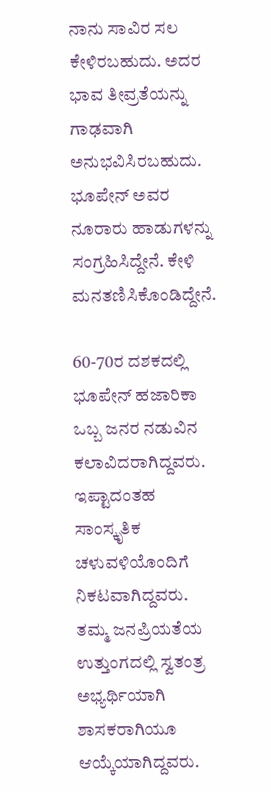ನಾನು ಸಾವಿರ ಸಲ ಕೇಳಿರಬಹುದು. ಅದರ ಭಾವ ತೀವ್ರತೆಯನ್ನು ಗಾಢವಾಗಿ ಅನುಭವಿಸಿರಬಹುದು. ಭೂಪೇನ್ ಅವರ ನೂರಾರು ಹಾಡುಗಳನ್ನು ಸಂಗ್ರಹಿಸಿದ್ದೇನೆ. ಕೇಳಿ ಮನತಣಿಸಿಕೊಂಡಿದ್ದೇನೆ.

60-70ರ ದಶಕದಲ್ಲಿ ಭೂಪೇನ್ ಹಜಾರಿಕಾ ಒಬ್ಬ ಜನರ ನಡುವಿನ ಕಲಾವಿದರಾಗಿದ್ದವರು. ಇಪ್ಟಾದಂತಹ ಸಾಂಸ್ಕೃತಿಕ ಚಳುವಳಿಯೊಂದಿಗೆ ನಿಕಟವಾಗಿದ್ದವರು. ತಮ್ಮ ಜನಪ್ರಿಯತೆಯ ಉತ್ತುಂಗದಲ್ಲಿ ಸ್ವತಂತ್ರ ಅಭ್ಯರ್ಥಿಯಾಗಿ ಶಾಸಕರಾಗಿಯೂ ಆಯ್ಕೆಯಾಗಿದ್ದವರು.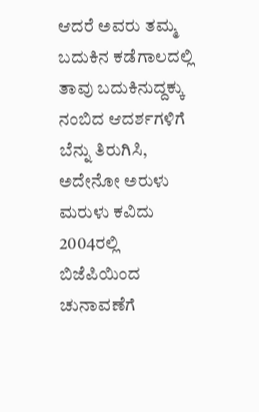ಆದರೆ ಅವರು ತಮ್ಮ ಬದುಕಿನ ಕಡೆಗಾಲದಲ್ಲಿ ತಾವು ಬದುಕಿನುದ್ದಕ್ಕು ನಂಬಿದ ಆದರ್ಶಗಳಿಗೆ ಬೆನ್ನು ತಿರುಗಿಸಿ, ಅದೇನೋ ಅರುಳು ಮರುಳು ಕವಿದು 2004ರಲ್ಲಿ ಬಿಜೆಪಿಯಿಂದ ಚುನಾವಣೆಗೆ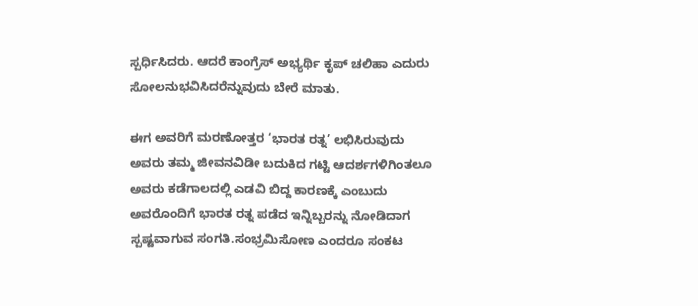ಸ್ಪರ್ಧಿಸಿದರು. ಆದರೆ ಕಾಂಗ್ರೆಸ್ ಅಭ್ಯರ್ಥಿ ಕೃಪ್ ಚಲಿಹಾ ಎದುರು ಸೋಲನುಭವಿಸಿದರೆನ್ನುವುದು ಬೇರೆ ಮಾತು.

ಈಗ ಅವರಿಗೆ ಮರಣೋತ್ತರ ‘ಭಾರತ ರತ್ನ’ ಲಭಿಸಿರುವುದು ಅವರು ತಮ್ಮ ಜೀವನವಿಡೀ ಬದುಕಿದ ಗಟ್ಟಿ ಆದರ್ಶಗಳಿಗಿಂತಲೂ ಅವರು ಕಡೆಗಾಲದಲ್ಲಿ ಎಡವಿ ಬಿದ್ದ ಕಾರಣಕ್ಕೆ ಎಂಬುದು ಅವರೊಂದಿಗೆ ಭಾರತ ರತ್ನ ಪಡೆದ ಇನ್ನಿಬ್ಬರನ್ನು ನೋಡಿದಾಗ ಸ್ಪಷ್ಟವಾಗುವ ಸಂಗತಿ.ಸಂಭ್ರಮಿಸೋಣ ಎಂದರೂ ಸಂಕಟ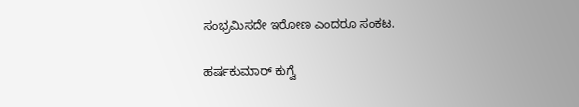ಸಂಭ್ರಮಿಸದೇ ಇರೋಣ ಎಂದರೂ ಸಂಕಟ.

ಹರ್ಷಕುಮಾರ್ ಕುಗ್ವೆ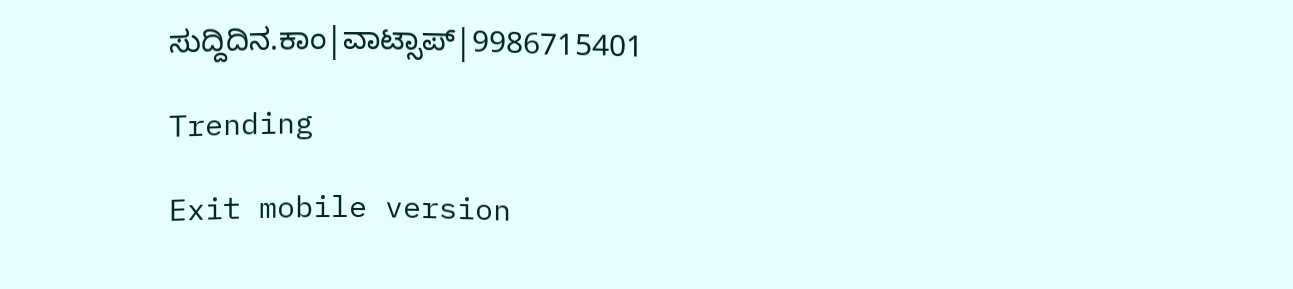ಸುದ್ದಿದಿನ.ಕಾಂ|ವಾಟ್ಸಾಪ್|9986715401

Trending

Exit mobile version